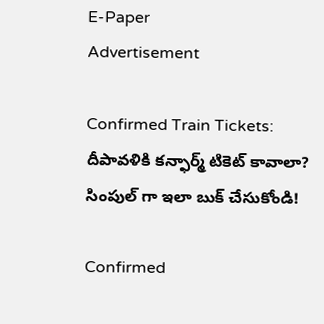E-Paper
Advertisement

Confirmed Train Tickets: దీపావళికి కన్ఫార్మ్ టికెట్ కావాలా? సింపుల్ గా ఇలా బుక్ చేసుకోండి!

Confirmed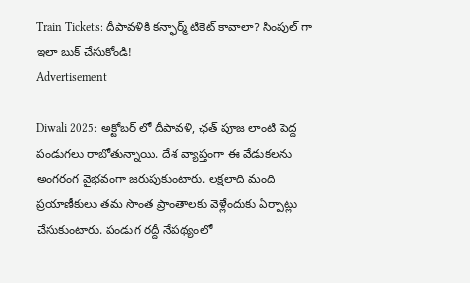Train Tickets: దీపావళికి కన్ఫార్మ్ టికెట్ కావాలా? సింపుల్ గా ఇలా బుక్ చేసుకోండి!
Advertisement

Diwali 2025: అక్టోబర్ లో దీపావళి, ఛత్ పూజ లాంటి పెద్ద పండుగలు రాబోతున్నాయి. దేశ వ్యాప్తంగా ఈ వేడుకలను అంగరంగ వైభవంగా జరుపుకుంటారు. లక్షలాది మంది ప్రయాణీకులు తమ సొంత ప్రాంతాలకు వెళ్లేందుకు ఏర్పాట్లు చేసుకుంటారు. పండుగ రద్దీ నేపథ్యంలో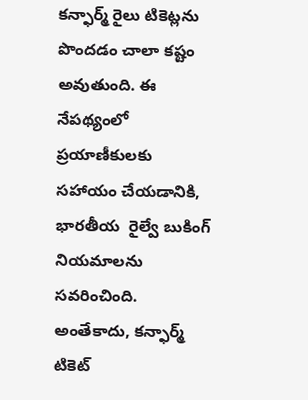కన్ఫార్మ్ రైలు టికెట్లను పొందడం చాలా కష్టం అవుతుంది. ఈ నేపథ్యంలో ప్రయాణీకులకు సహాయం చేయడానికి, భారతీయ  రైల్వే బుకింగ్ నియమాలను సవరించింది. అంతేకాదు, కన్ఫార్మ్ టికెట్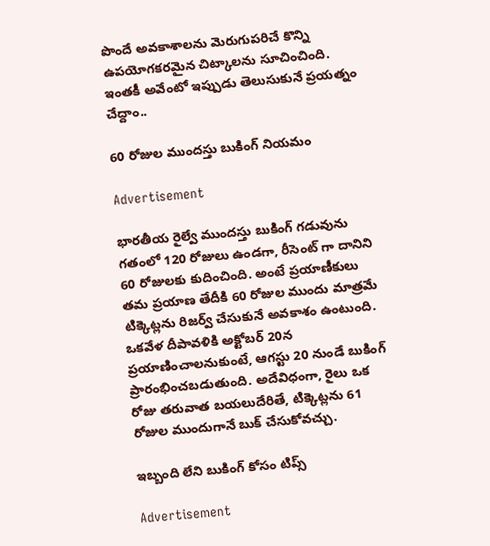పొందే అవకాశాలను మెరుగుపరిచే కొన్ని ఉపయోగకరమైన చిట్కాలను సూచించింది. ఇంతకీ అవేంటో ఇప్పుడు తెలుసుకునే ప్రయత్నం చేద్దాం..

60 రోజుల ముందస్తు బుకింగ్ నియమం

Advertisement

భారతీయ రైల్వే ముందస్తు బుకింగ్ గడువును గతంలో 120 రోజులు ఉండగా, రీసెంట్ గా దానిని 60 రోజులకు కుదించింది. అంటే ప్రయాణీకులు తమ ప్రయాణ తేదీకి 60 రోజుల ముందు మాత్రమే టిక్కెట్లను రిజర్వ్ చేసుకునే అవకాశం ఉంటుంది. ఒకవేళ దీపావళికి అక్టోబర్ 20న ప్రయాణించాలనుకుంటే, ఆగస్టు 20 నుండే బుకింగ్ ప్రారంభించబడుతుంది. అదేవిధంగా, రైలు ఒక రోజు తరువాత బయలుదేరితే, టిక్కెట్లను 61 రోజుల ముందుగానే బుక్ చేసుకోవచ్చు.

ఇబ్బంది లేని బుకింగ్ కోసం టిప్స్

Advertisement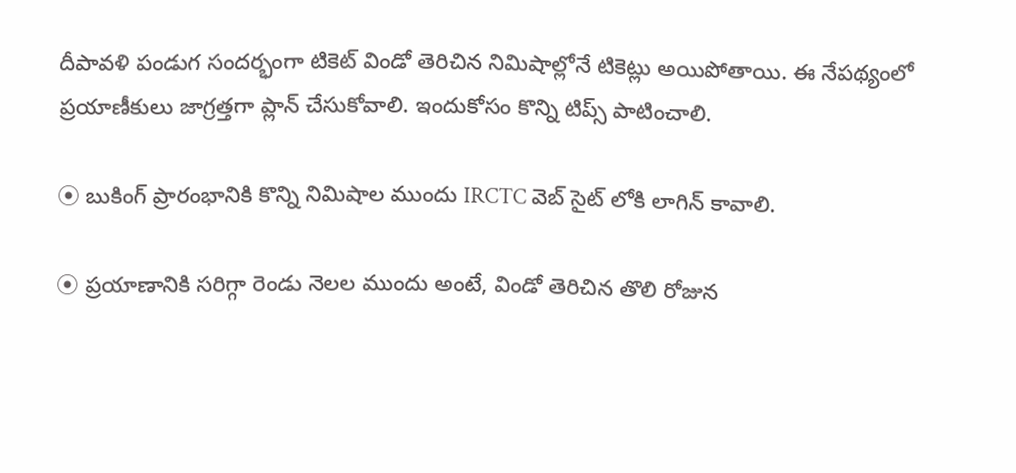దీపావళి పండుగ సందర్భంగా టికెట్ విండో తెరిచిన నిమిషాల్లోనే టికెట్లు అయిపోతాయి. ఈ నేపథ్యంలో ప్రయాణీకులు జాగ్రత్తగా ప్లాన్ చేసుకోవాలి. ఇందుకోసం కొన్ని టిప్స్ పాటించాలి.

⦿ బుకింగ్ ప్రారంభానికి కొన్ని నిమిషాల ముందు IRCTC వెబ్‌ సైట్‌ లోకి లాగిన్ కావాలి.

⦿ ప్రయాణానికి సరిగ్గా రెండు నెలల ముందు అంటే, విండో తెరిచిన తొలి రోజున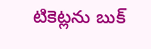టికెట్లను బుక్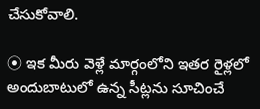చేసుకోవాలి.

⦿ ఇక మీరు వెళ్లే మార్గంలోని ఇతర రైళ్లలో అందుబాటులో ఉన్న సీట్లను సూచించే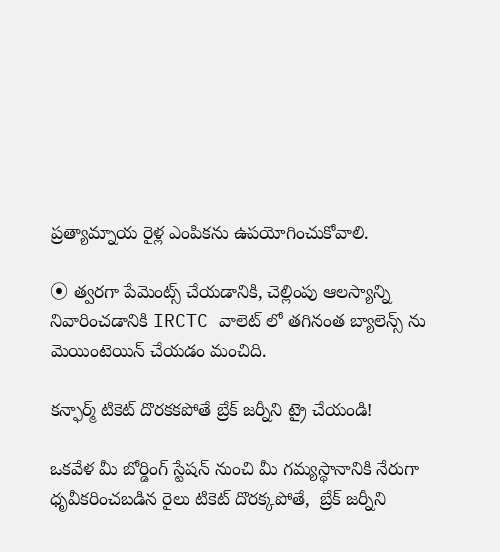ప్రత్యామ్నాయ రైళ్ల ఎంపికను ఉపయోగించుకోవాలి.

⦿ త్వరగా పేమెంట్స్ చేయడానికి, చెల్లింపు ఆలస్యాన్ని నివారించడానికి IRCTC వాలెట్‌ లో తగినంత బ్యాలెన్స్‌ ను మెయింటెయిన్ చేయడం మంచిది.

కన్ఫార్మ్ టికెట్ దొరకకపోతే బ్రేక్ జర్నీని ట్రై చేయండి!

ఒకవేళ మీ బోర్డింగ్ స్టేషన్ నుంచి మీ గమ్యస్థానానికి నేరుగా ధృవీకరించబడిన రైలు టికెట్ దొరక్కపోతే,  బ్రేక్ జర్నీని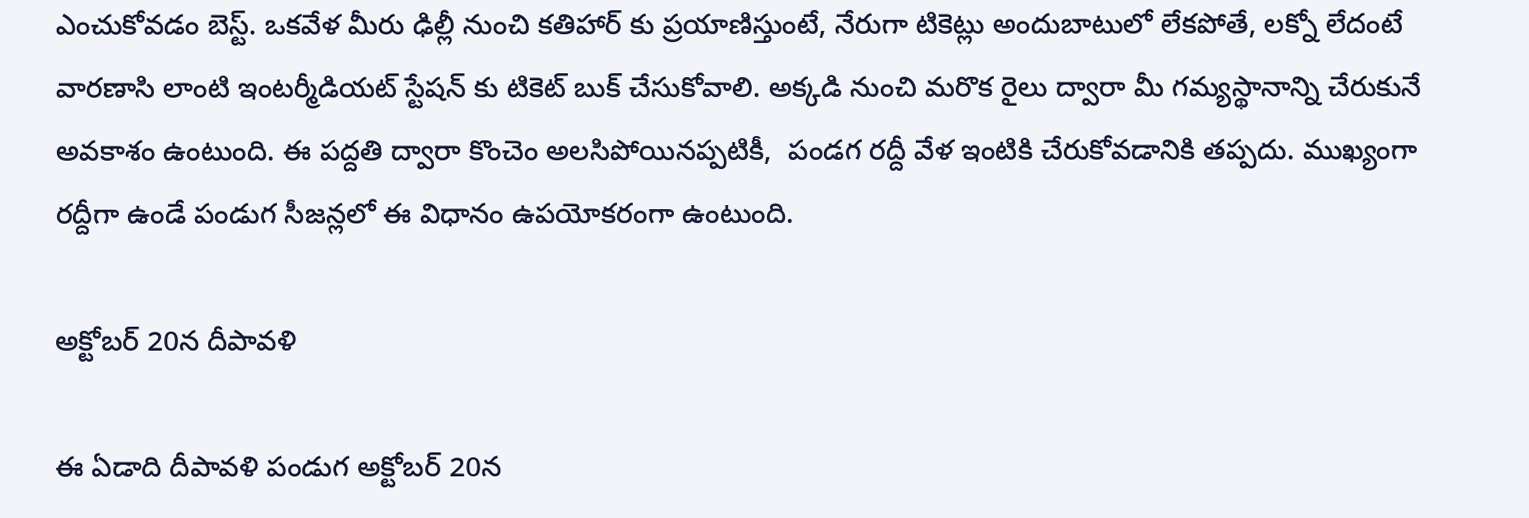ఎంచుకోవడం బెస్ట్. ఒకవేళ మీరు ఢిల్లీ నుంచి కతిహార్‌ కు ప్రయాణిస్తుంటే, నేరుగా టికెట్లు అందుబాటులో లేకపోతే, లక్నో లేదంటే వారణాసి లాంటి ఇంటర్మీడియట్ స్టేషన్‌ కు టికెట్ బుక్ చేసుకోవాలి. అక్కడి నుంచి మరొక రైలు ద్వారా మీ గమ్యస్థానాన్ని చేరుకునే అవకాశం ఉంటుంది. ఈ పద్దతి ద్వారా కొంచెం అలసిపోయినప్పటికీ,  పండగ రద్దీ వేళ ఇంటికి చేరుకోవడానికి తప్పదు. ముఖ్యంగా రద్దీగా ఉండే పండుగ సీజన్లలో ఈ విధానం ఉపయోకరంగా ఉంటుంది.

అక్టోబర్ 20న దీపావళి

ఈ ఏడాది దీపావళి పండుగ అక్టోబర్ 20న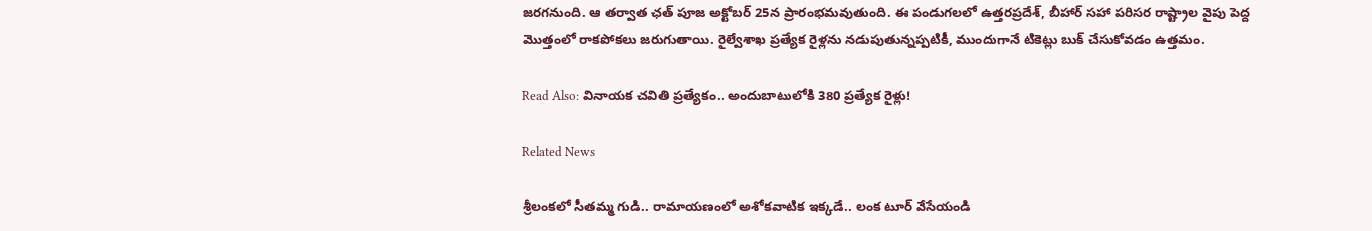జరగనుంది. ఆ తర్వాత ఛత్ పూజ అక్టోబర్ 25న ప్రారంభమవుతుంది. ఈ పండుగలలో ఉత్తరప్రదేశ్, బీహార్ సహా పరిసర రాష్ట్రాల వైపు పెద్ద మొత్తంలో రాకపోకలు జరుగుతాయి. రైల్వేశాఖ ప్రత్యేక రైళ్లను నడుపుతున్నప్పటికీ, ముందుగానే టికెట్లు బుక్ చేసుకోవడం ఉత్తమం.

Read Also: వినాయక చవితి ప్రత్యేకం.. అందుబాటులోకి 380 ప్రత్యేక రైళ్లు!

Related News

శ్రీలంకలో సీతమ్మ గుడి.. రామాయణంలో అశోకవాటిక ఇక్కడే.. లంక టూర్ వేసేయండి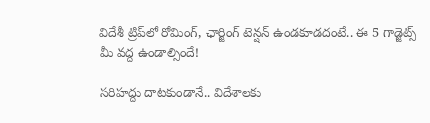విదేశీ ట్రిప్‌లో రోమింగ్, ఛార్జింగ్ టెన్షన్ ఉండకూడదంటే.. ఈ 5 గాడ్జెట్స్ మీ వద్ద ఉండాల్సిందే!

సరిహద్దు దాటకుండానే.. విదేశాలకు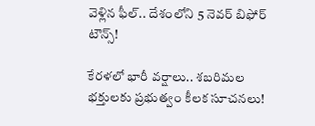వెళ్లిన ఫీల్.. దేశంలోని 5 నెవర్ బిఫోర్ టౌన్స్!

కేరళలో భారీ వర్షాలు.. శబరిమల భక్తులకు ప్రభుత్వం కీలక సూచనలు!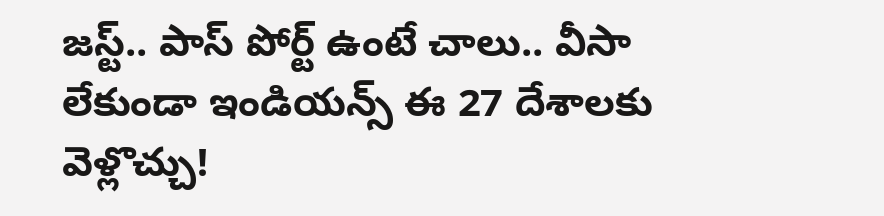జస్ట్.. పాస్‌ పోర్ట్ ఉంటే చాలు.. వీసా లేకుండా ఇండియన్స్ ఈ 27 దేశాలకు వెళ్లొచ్చు!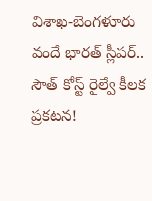విశాఖ-బెంగళూరు వందే భారత్ స్లీపర్‌.. సౌత్ కోస్ట్ రైల్వే కీలక ప్రకటన!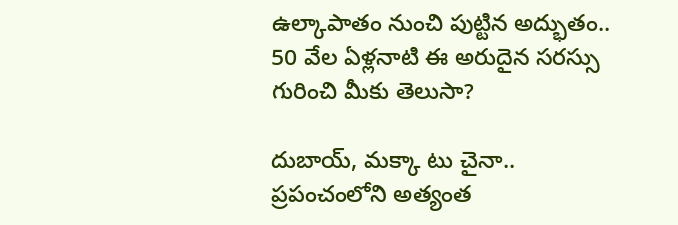ఉల్కాపాతం నుంచి పుట్టిన అద్భుతం.. 50 వేల ఏళ్లనాటి ఈ అరుదైన సరస్సు గురించి మీకు తెలుసా?

దుబాయ్, మక్కా టు చైనా.. ప్రపంచంలోని అత్యంత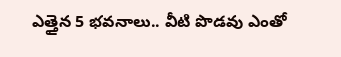ఎత్తైన 5 భవనాలు.. వీటి పొడవు ఎంతో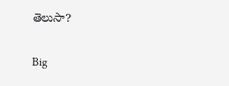తెలుసా?

Big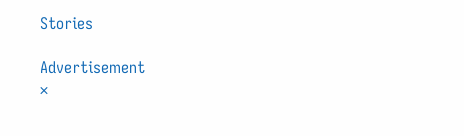Stories

Advertisement
×